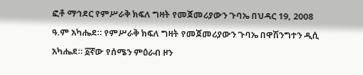ፎቶ ማኅደር የምሥራቅ ክፍለ ግዛት የመጀመሪያውን ጉባኤ በህዳር 19, 2008 ዓ.ም አካሔደ። የምሥራቅ ክፍለ ግዛት የመጀመሪያውን ጉባኤ በዋሽንግተን ዲሲ አካሔደ። ፩ኛው የሰሜን ምዕራብ ዞን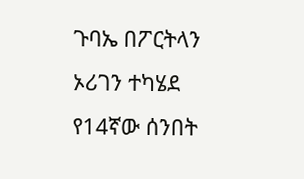ጉባኤ በፖርትላን ኦሪገን ተካሄደ የ14ኛው ሰንበት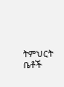ትምህርት ቤቶች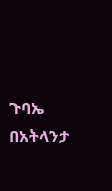ጉባኤ በአትላንታ